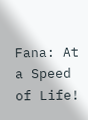Fana: At a Speed of Life!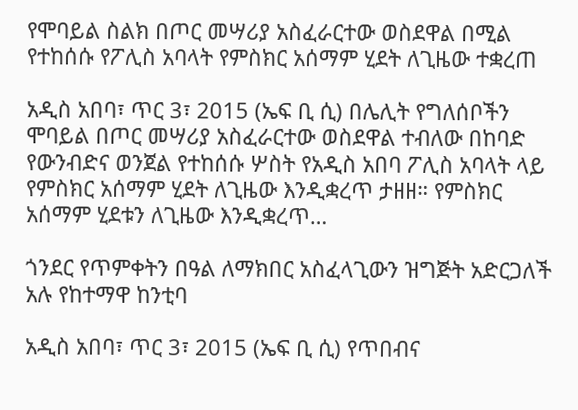የሞባይል ስልክ በጦር መሣሪያ አስፈራርተው ወስደዋል በሚል የተከሰሱ የፖሊስ አባላት የምስክር አሰማም ሂደት ለጊዜው ተቋረጠ

አዲስ አበባ፣ ጥር 3፣ 2015 (ኤፍ ቢ ሲ) በሌሊት የግለሰቦችን ሞባይል በጦር መሣሪያ አስፈራርተው ወስደዋል ተብለው በከባድ የውንብድና ወንጀል የተከሰሱ ሦስት የአዲስ አበባ ፖሊስ አባላት ላይ የምስክር አሰማም ሂደት ለጊዜው እንዲቋረጥ ታዘዘ። የምስክር አሰማም ሂደቱን ለጊዜው እንዲቋረጥ…

ጎንደር የጥምቀትን በዓል ለማክበር አስፈላጊውን ዝግጅት አድርጋለች አሉ የከተማዋ ከንቲባ

አዲስ አበባ፣ ጥር 3፣ 2015 (ኤፍ ቢ ሲ) የጥበብና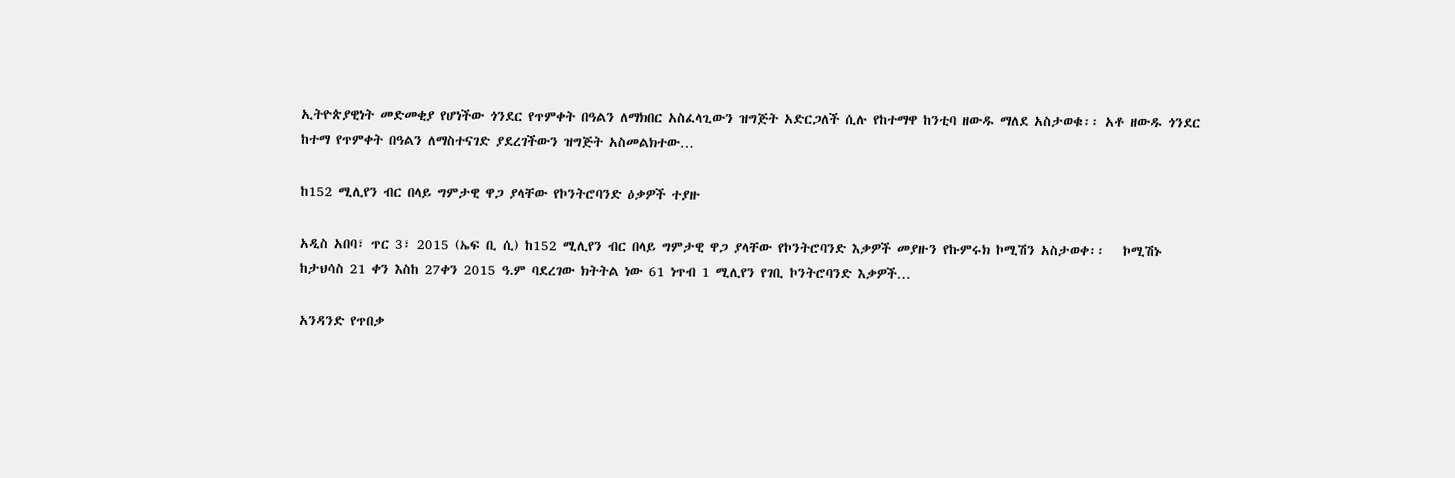ኢትዮጵያዊነት መድመቂያ የሆነችው ጎንደር የጥምቀት በዓልን ለማክበር አስፈላጊውን ዝግጅት አድርጋለች ሲሉ የከተማዋ ከንቲባ ዘውዱ ማለደ አስታወቁ፡፡ አቶ ዘውዱ ጎንደር ከተማ የጥምቀት በዓልን ለማስተናገድ ያደረገችውን ዝግጅት አስመልክተው…

ከ152 ሚሊየን ብር በላይ ግምታዊ ዋጋ ያላቸው የኮንትሮባንድ ዕቃዎች ተያዙ

አዲስ አበባ፣ ጥር 3፣ 2015 (ኤፍ ቢ ሲ) ከ152 ሚሊየን ብር በላይ ግምታዊ ዋጋ ያላቸው የኮንትሮባንድ እቃዎች መያዙን የኩምሩክ ኮሚሽን አስታወቀ፡፡   ኮሚሽኑ ከታህሳስ 21 ቀን እስከ 27ቀን 2015 ዓ.ም ባደረገው ክትትል ነው 61 ነጥብ 1 ሚሊየን የገቢ ኮንትሮባንድ እቃዎች…

አንዳንድ የጥበቃ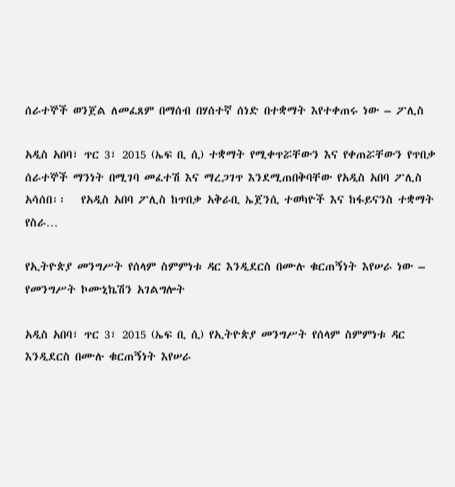ሰራተኞች ወንጀል ለመፈጸም በማሰብ በሃሰተኛ ሰነድ በተቋማት እየተቀጠሩ ነው – ፖሊስ

አዲስ አበባ፣ ጥር 3፣ 2015 (ኤፍ ቢ ሲ) ተቋማት የሚቀጥሯቸውን እና የቀጠሯቸውን የጥበቃ ሰራተኞች ማንነት በሚገባ መፈተሽ እና ማረጋገጥ እንደሚጠበቅባቸው የአዲስ አበባ ፖሊስ አሳሰበ፡፡   የአዲስ አበባ ፖሊስ ከጥበቃ አቅራቢ ኤጀንሲ ተወካዮች እና ከፋይናንስ ተቋማት የስራ…

የኢትዮጵያ መንግሥት የሰላም ስምምነቱ ዳር እንዲደርስ በሙሉ ቁርጠኝነት እየሠራ ነው – የመንግሥት ኮሙኒኬሽን አገልግሎት

አዲስ አበባ፣ ጥር 3፣ 2015 (ኤፍ ቢ ሲ) የኢትዮጵያ መንግሥት የሰላም ስምምነቱ ዳር እንዲደርስ በሙሉ ቁርጠኝነት እየሠራ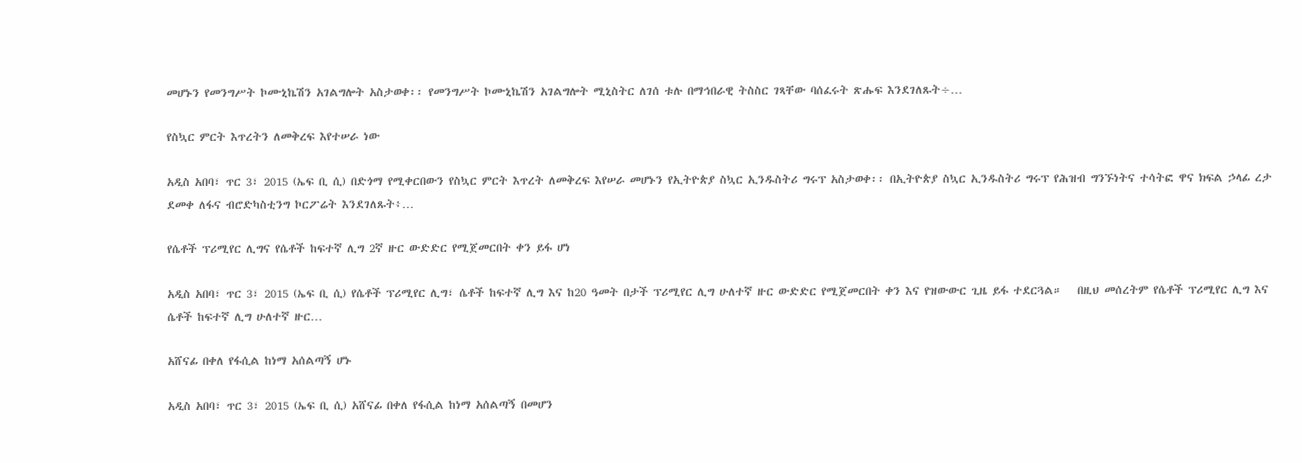መሆኑን የመንግሥት ኮሙኒኬሽን አገልግሎት አስታወቀ፡፡ የመንግሥት ኮሙኒኬሽን አገልግሎት ሚኒስትር ለገሰ ቱሉ በማኅበራዊ ትስስር ገጻቸው ባሰፈሩት ጽሑፍ እንደገለጹት÷…

የስኳር ምርት እጥረትን ለመቅረፍ እየተሠራ ነው

አዲስ አበባ፣ ጥር 3፣ 2015 (ኤፍ ቢ ሲ) በድጎማ የሚቀርበውን የስኳር ምርት እጥረት ለመቅረፍ እየሠራ መሆኑን የኢትዮጵያ ስኳር ኢንዱስትሪ ግሩፕ አስታወቀ፡፡ በኢትዮጵያ ስኳር ኢንዱስትሪ ግሩፕ የሕዝብ ግንኙነትና ተሳትፎ ዋና ክፍል ኃላፊ ረታ ደመቀ ለፋና ብሮድካስቲንግ ኮርፖሬት እንደገለጹት፥…

የሴቶች ፕሪሚየር ሊግና የሴቶች ከፍተኛ ሊግ 2ኛ ዙር ውድድር የሚጀመርበት ቀን ይፋ ሆነ

አዲስ አበባ፣ ጥር 3፣ 2015 (ኤፍ ቢ ሲ) የሴቶች ፕሪሚየር ሊግ፣ ሴቶች ከፍተኛ ሊግ እና ከ20 ዓመት በታች ፕሪሚየር ሊግ ሁለተኛ ዙር ውድድር የሚጀመርበት ቀን እና የዝውውር ጊዜ ይፋ ተደርጓል።   በዚህ መሰረትም የሴቶች ፕሪሚየር ሊግ እና ሴቶች ከፍተኛ ሊግ ሁለተኛ ዙር…

አሸናፊ በቀለ የፋሲል ከነማ አሰልጣኝ ሆኑ

አዲስ አበባ፣ ጥር 3፣ 2015 (ኤፍ ቢ ሲ) አሸናፊ በቀለ የፋሲል ከነማ አሰልጣኝ በመሆን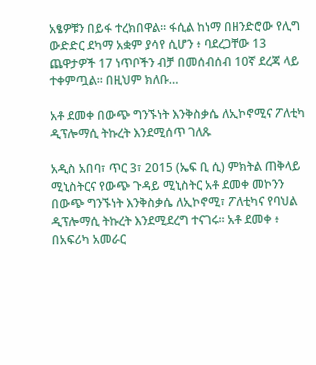አፄዎቹን በይፋ ተረክበዋል፡፡ ፋሲል ከነማ በዘንድሮው የሊግ ውድድር ደካማ አቋም ያሳየ ሲሆን ፥ ባደረጋቸው 13 ጨዋታዎች 17 ነጥቦችን ብቻ በመሰብሰብ 10ኛ ደረጃ ላይ ተቀምጧል፡፡ በዚህም ክለቡ…

አቶ ደመቀ በውጭ ግንኙነት እንቅስቃሴ ለኢኮኖሚና ፖለቲካ ዲፕሎማሲ ትኩረት እንደሚሰጥ ገለጹ

አዲስ አበባ፣ ጥር 3፣ 2015 (ኤፍ ቢ ሲ) ምክትል ጠቅላይ ሚኒስትርና የውጭ ጉዳይ ሚኒስትር አቶ ደመቀ መኮንን በውጭ ግንኙነት እንቅስቃሴ ለኢኮኖሚ፣ ፖለቲካና የባህል ዲፕሎማሲ ትኩረት እንደሚደረግ ተናገሩ፡፡ አቶ ደመቀ ፥ በአፍሪካ አመራር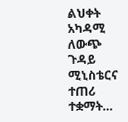ልህቀት አካዳሚ ለውጭ ጉዳይ ሚኒስቴርና ተጠሪ ተቋማት…